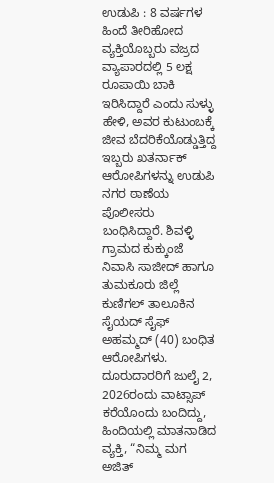ಉಡುಪಿ : 8 ವರ್ಷಗಳ ಹಿಂದೆ ತೀರಿಹೋದ ವ್ಯಕ್ತಿಯೊಬ್ಬರು ವಜ್ರದ ವ್ಯಾಪಾರದಲ್ಲಿ 5 ಲಕ್ಷ ರೂಪಾಯಿ ಬಾಕಿ ಇರಿಸಿದ್ದಾರೆ ಎಂದು ಸುಳ್ಳು ಹೇಳಿ, ಅವರ ಕುಟುಂಬಕ್ಕೆ ಜೀವ ಬೆದರಿಕೆಯೊಡ್ಡುತ್ತಿದ್ದ ಇಬ್ಬರು ಖತರ್ನಾಕ್ ಆರೋಪಿಗಳನ್ನು ಉಡುಪಿ ನಗರ ಠಾಣೆಯ ಪೊಲೀಸರು ಬಂಧಿಸಿದ್ದಾರೆ. ಶಿವಳ್ಳಿ ಗ್ರಾಮದ ಕುಕ್ಕುಂಜೆ ನಿವಾಸಿ ಸಾಜೀದ್ ಹಾಗೂ ತುಮಕೂರು ಜಿಲ್ಲೆ ಕುಣಿಗಲ್ ತಾಲೂಕಿನ ಸೈಯದ್ ಸೈಫ್ ಅಹಮ್ಮದ್ (40) ಬಂಧಿತ ಆರೋಪಿಗಳು.
ದೂರುದಾರರಿಗೆ ಜುಲೈ 2, 2026ರಂದು ವಾಟ್ಸಾಪ್ ಕರೆಯೊಂದು ಬಂದಿದ್ದು, ಹಿಂದಿಯಲ್ಲಿ ಮಾತನಾಡಿದ ವ್ಯಕ್ತಿ, “ನಿಮ್ಮ ಮಗ ಅಜಿತ್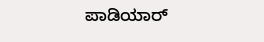ಪಾಡಿಯಾರ್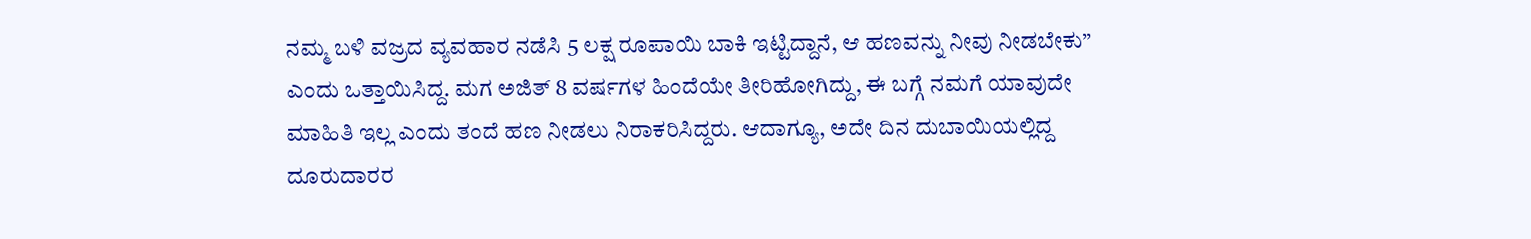ನಮ್ಮ ಬಳಿ ವಜ್ರದ ವ್ಯವಹಾರ ನಡೆಸಿ 5 ಲಕ್ಷ ರೂಪಾಯಿ ಬಾಕಿ ಇಟ್ಟಿದ್ದಾನೆ, ಆ ಹಣವನ್ನು ನೀವು ನೀಡಬೇಕು” ಎಂದು ಒತ್ತಾಯಿಸಿದ್ದ. ಮಗ ಅಜಿತ್ 8 ವರ್ಷಗಳ ಹಿಂದೆಯೇ ತೀರಿಹೋಗಿದ್ದು, ಈ ಬಗ್ಗೆ ನಮಗೆ ಯಾವುದೇ ಮಾಹಿತಿ ಇಲ್ಲ ಎಂದು ತಂದೆ ಹಣ ನೀಡಲು ನಿರಾಕರಿಸಿದ್ದರು. ಆದಾಗ್ಯೂ, ಅದೇ ದಿನ ದುಬಾಯಿಯಲ್ಲಿದ್ದ ದೂರುದಾರರ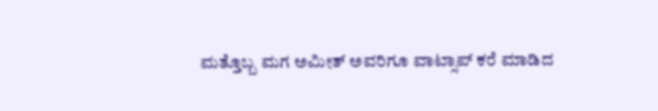ಮತ್ತೊಬ್ಬ ಮಗ ಅಮೀತ್ ಅವರಿಗೂ ವಾಟ್ಸಾಪ್ ಕರೆ ಮಾಡಿದ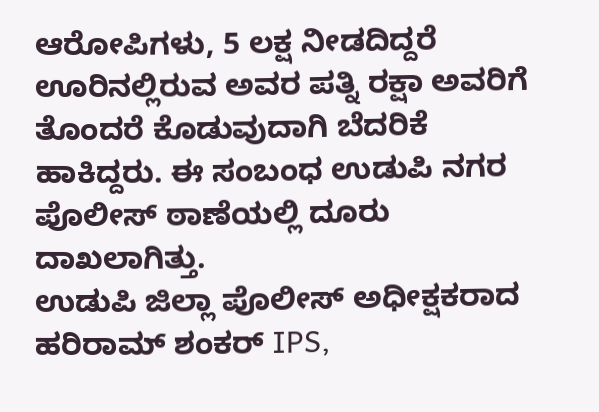ಆರೋಪಿಗಳು, 5 ಲಕ್ಷ ನೀಡದಿದ್ದರೆ ಊರಿನಲ್ಲಿರುವ ಅವರ ಪತ್ನಿ ರಕ್ಷಾ ಅವರಿಗೆ ತೊಂದರೆ ಕೊಡುವುದಾಗಿ ಬೆದರಿಕೆ ಹಾಕಿದ್ದರು. ಈ ಸಂಬಂಧ ಉಡುಪಿ ನಗರ ಪೊಲೀಸ್ ಠಾಣೆಯಲ್ಲಿ ದೂರು ದಾಖಲಾಗಿತ್ತು.
ಉಡುಪಿ ಜಿಲ್ಲಾ ಪೊಲೀಸ್ ಅಧೀಕ್ಷಕರಾದ ಹರಿರಾಮ್ ಶಂಕರ್ IPS,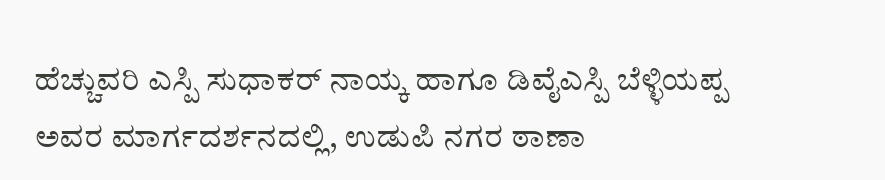ಹೆಚ್ಚುವರಿ ಎಸ್ಪಿ ಸುಧಾಕರ್ ನಾಯ್ಕ ಹಾಗೂ ಡಿವೈಎಸ್ಪಿ ಬೆಳ್ಳಿಯಪ್ಪ ಅವರ ಮಾರ್ಗದರ್ಶನದಲ್ಲಿ, ಉಡುಪಿ ನಗರ ಠಾಣಾ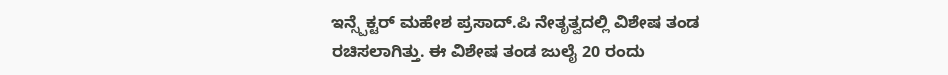ಇನ್ಸ್ಪೆಕ್ಟರ್ ಮಹೇಶ ಪ್ರಸಾದ್.ಪಿ ನೇತೃತ್ವದಲ್ಲಿ ವಿಶೇಷ ತಂಡ ರಚಿಸಲಾಗಿತ್ತು. ಈ ವಿಶೇಷ ತಂಡ ಜುಲೈ 20 ರಂದು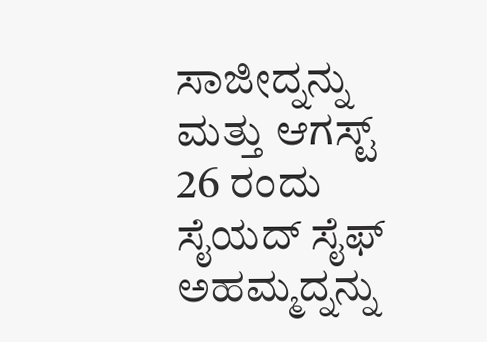ಸಾಜೀದ್ನನ್ನು ಮತ್ತು ಆಗಸ್ಟ್ 26 ರಂದು ಸೈಯದ್ ಸೈಫ್ ಅಹಮ್ಮದ್ನನ್ನು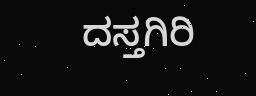ದಸ್ತಗಿರಿ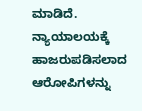ಮಾಡಿದೆ. ನ್ಯಾಯಾಲಯಕ್ಕೆ ಹಾಜರುಪಡಿಸಲಾದ ಆರೋಪಿಗಳನ್ನು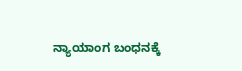ನ್ಯಾಯಾಂಗ ಬಂಧನಕ್ಕೆ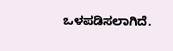ಒಳಪಡಿಸಲಾಗಿದೆ.